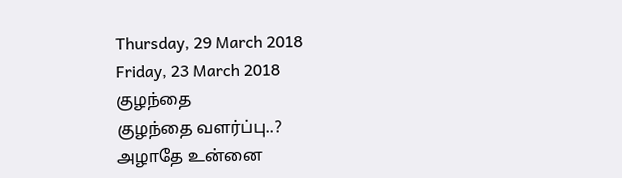Thursday, 29 March 2018
Friday, 23 March 2018
குழந்தை
குழந்தை வளர்ப்பு..?
அழாதே உன்னை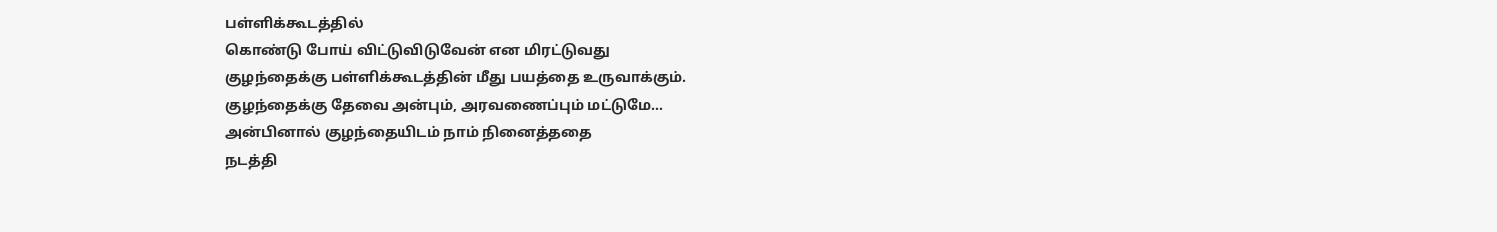பள்ளிக்கூடத்தில்
கொண்டு போய் விட்டுவிடுவேன் என மிரட்டுவது
குழந்தைக்கு பள்ளிக்கூடத்தின் மீது பயத்தை உருவாக்கும்.
குழந்தைக்கு தேவை அன்பும், அரவணைப்பும் மட்டுமே...
அன்பினால் குழந்தையிடம் நாம் நினைத்ததை
நடத்தி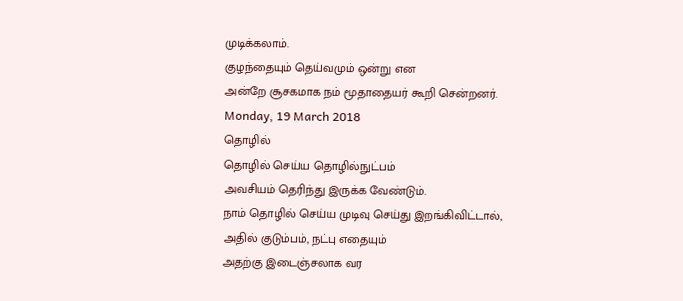முடிக்கலாம்.
குழந்தையும் தெய்வமும் ஒன்று என
அன்றே சூசகமாக நம் மூதாதையர் கூறி சென்றனர்.
Monday, 19 March 2018
தொழில்
தொழில் செய்ய தொழில்நுட்பம்
அவசியம் தெரிந்து இருக்க வேண்டும்.
நாம் தொழில் செய்ய முடிவு செய்து இறங்கிவிட்டால்,
அதில் குடும்பம், நட்பு எதையும்
அதற்கு இடைஞ்சலாக வர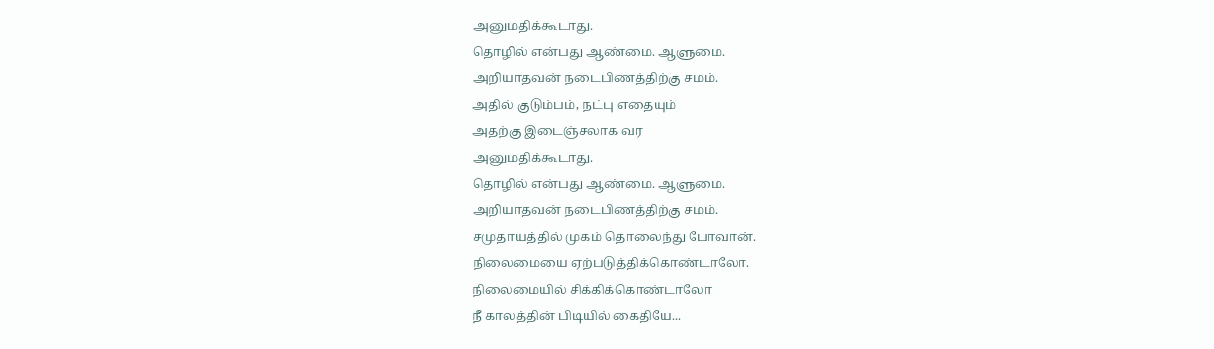அனுமதிக்கூடாது.
தொழில் என்பது ஆண்மை. ஆளுமை.
அறியாதவன் நடைபிணத்திற்கு சமம்.
அதில் குடும்பம், நட்பு எதையும்
அதற்கு இடைஞ்சலாக வர
அனுமதிக்கூடாது.
தொழில் என்பது ஆண்மை. ஆளுமை.
அறியாதவன் நடைபிணத்திற்கு சமம்.
சமுதாயத்தில் முகம் தொலைந்து போவான்.
நிலைமையை ஏற்படுத்திக்கொண்டாலோ.
நிலைமையில் சிக்கிக்கொண்டாலோ
நீ காலத்தின் பிடியில் கைதியே...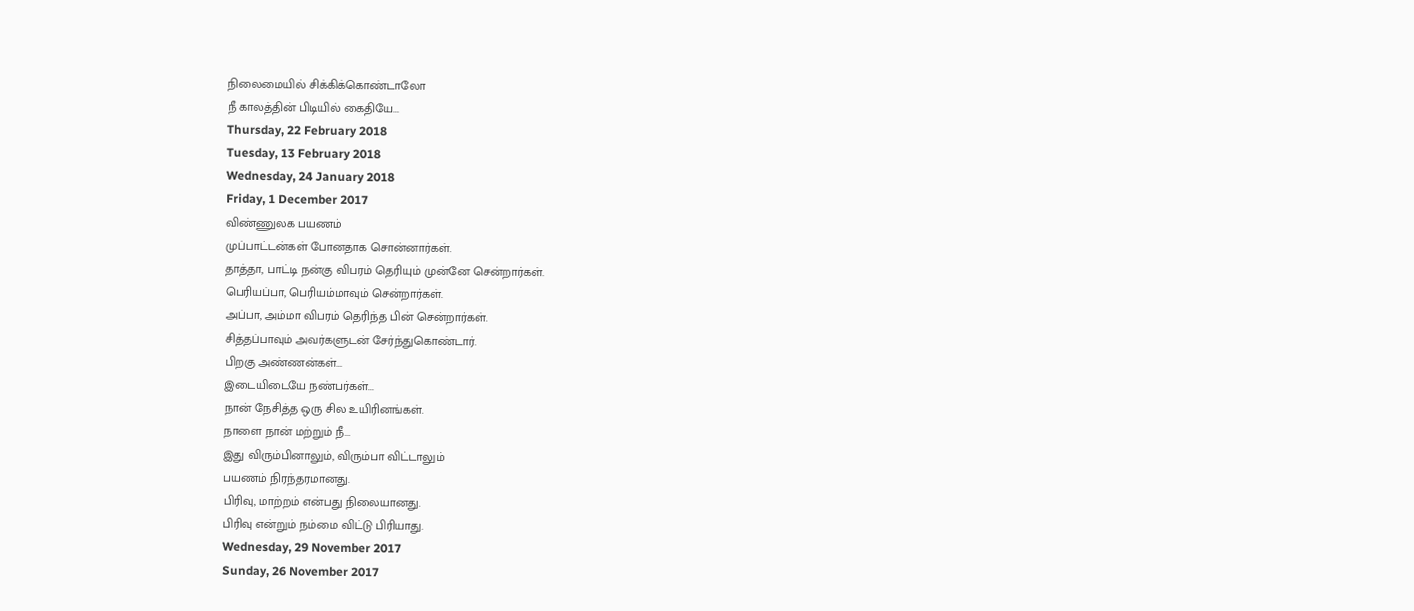நிலைமையில் சிக்கிக்கொண்டாலோ
நீ காலத்தின் பிடியில் கைதியே...
Thursday, 22 February 2018
Tuesday, 13 February 2018
Wednesday, 24 January 2018
Friday, 1 December 2017
விண்ணுலக பயணம்
முப்பாட்டன்கள் போனதாக சொன்னார்கள்.
தாத்தா, பாட்டி நன்கு விபரம் தெரியும் முன்னே சென்றார்கள்.
பெரியப்பா, பெரியம்மாவும் சென்றார்கள்.
அப்பா, அம்மா விபரம் தெரிந்த பின் சென்றார்கள்.
சித்தப்பாவும் அவர்களுடன் சேர்ந்துகொண்டார்.
பிறகு அண்ணன்கள்...
இடையிடையே நண்பர்கள்...
நான் நேசித்த ஒரு சில உயிரினங்கள்.
நாளை நான் மற்றும் நீ...
இது விரும்பினாலும், விரும்பா விட்டாலும்
பயணம் நிரந்தரமானது.
பிரிவு, மாற்றம் என்பது நிலையானது.
பிரிவு என்றும் நம்மை விட்டு பிரியாது.
Wednesday, 29 November 2017
Sunday, 26 November 2017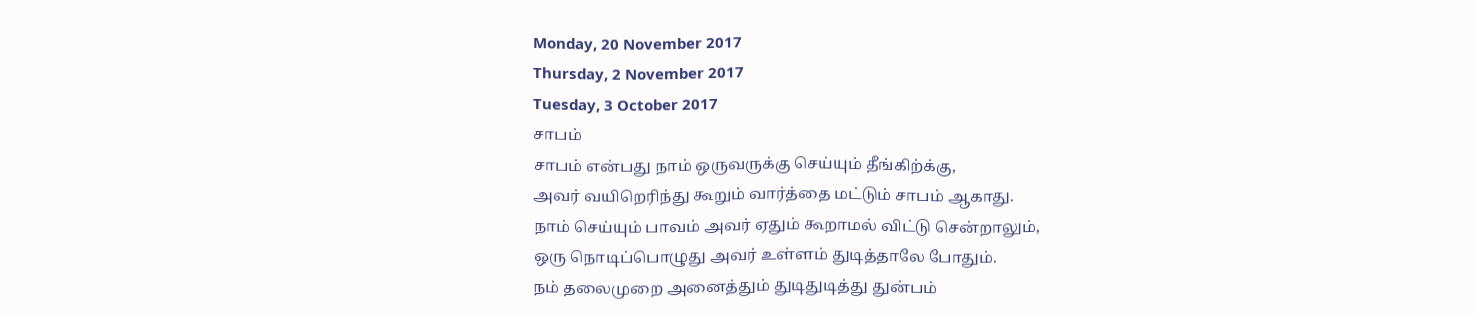Monday, 20 November 2017
Thursday, 2 November 2017
Tuesday, 3 October 2017
சாபம்
சாபம் என்பது நாம் ஒருவருக்கு செய்யும் தீங்கிற்க்கு,
அவர் வயிறெரிந்து கூறும் வார்த்தை மட்டும் சாபம் ஆகாது.
நாம் செய்யும் பாவம் அவர் ஏதும் கூறாமல் விட்டு சென்றாலும்,
ஒரு நொடிப்பொழுது அவர் உள்ளம் துடித்தாலே போதும்.
நம் தலைமுறை அனைத்தும் துடிதுடித்து துன்பம்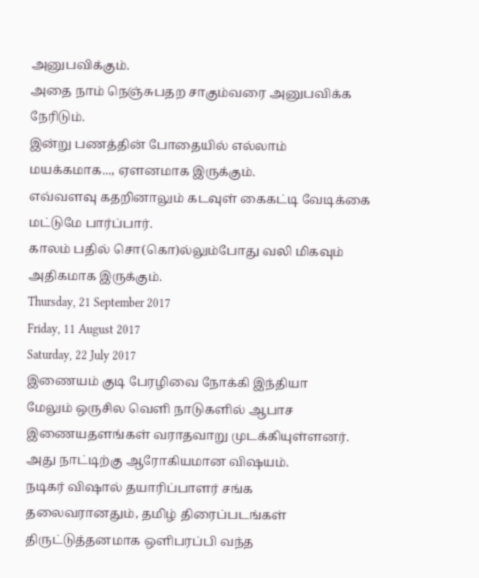அனுபவிக்கும்.
அதை நாம் நெஞ்சுபதற சாகும்வரை அனுபவிக்க நேரிடும்.
இன்று பணத்தின் போதையில் எல்லாம் மயக்கமாக..., ஏளனமாக இருக்கும்.
எவ்வளவு கதறினாலும் கடவுள் கைகட்டி வேடிக்கை மட்டுமே பார்ப்பார்.
காலம் பதில் சொ(கொ)ல்லும்போது வலி மிகவும் அதிகமாக இருக்கும்.
Thursday, 21 September 2017
Friday, 11 August 2017
Saturday, 22 July 2017
இணையம் குடி பேரழிவை நோக்கி இந்தியா
மேலும் ஒருசில வெளி நாடுகளில் ஆபாச இணையதளங்கள் வராதவாறு முடக்கியுள்ளனர்.
அது நாட்டிற்கு ஆரோகியமான விஷயம்.
நடிகர் விஷால் தயாரிப்பாளர் சங்க தலைவரானதும், தமிழ் திரைப்படங்கள் திருட்டுத்தனமாக ஒளிபரப்பி வந்த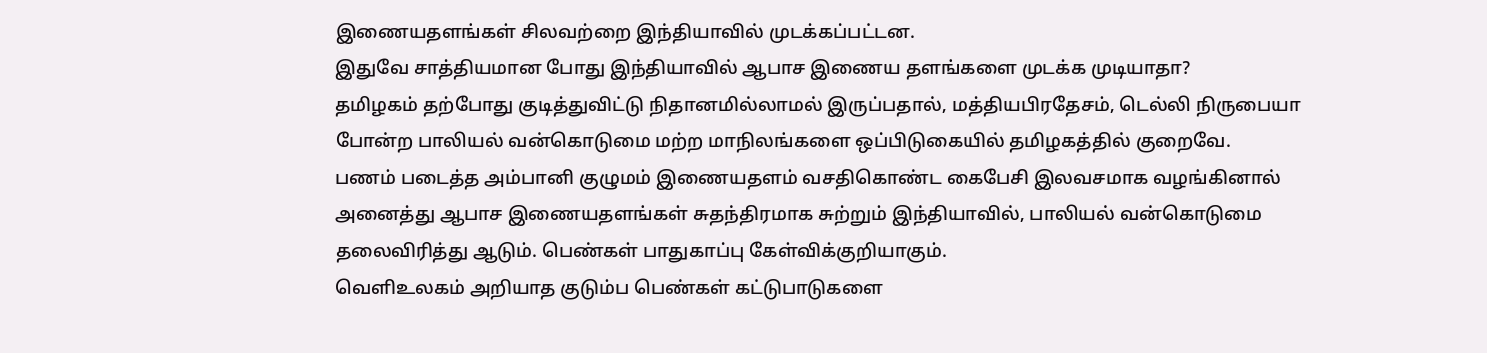இணையதளங்கள் சிலவற்றை இந்தியாவில் முடக்கப்பட்டன.
இதுவே சாத்தியமான போது இந்தியாவில் ஆபாச இணைய தளங்களை முடக்க முடியாதா?
தமிழகம் தற்போது குடித்துவிட்டு நிதானமில்லாமல் இருப்பதால், மத்தியபிரதேசம், டெல்லி நிருபையா போன்ற பாலியல் வன்கொடுமை மற்ற மாநிலங்களை ஒப்பிடுகையில் தமிழகத்தில் குறைவே.
பணம் படைத்த அம்பானி குழுமம் இணையதளம் வசதிகொண்ட கைபேசி இலவசமாக வழங்கினால் அனைத்து ஆபாச இணையதளங்கள் சுதந்திரமாக சுற்றும் இந்தியாவில், பாலியல் வன்கொடுமை தலைவிரித்து ஆடும். பெண்கள் பாதுகாப்பு கேள்விக்குறியாகும்.
வெளிஉலகம் அறியாத குடும்ப பெண்கள் கட்டுபாடுகளை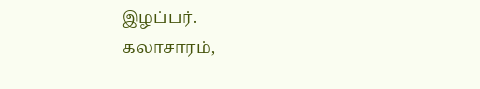இழப்பர்.
கலாசாரம்,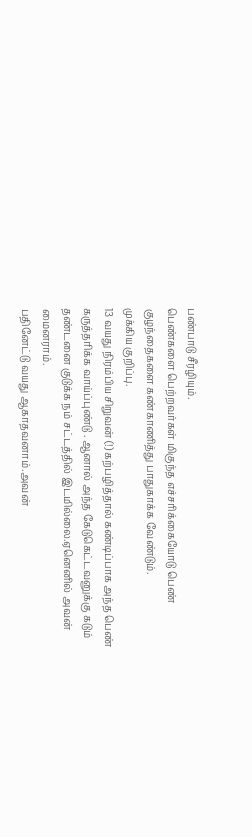பண்பாடு சீரழியும்.
பெண்களை பெற்றவர்கள் மிகுந்த எச்சரிக்கையோடு பெண் குழந்தைகளை கண்காணித்து பாதுகாக்க வேண்டும்.
முக்கிய குறிப்பு.
13 வயது நிரம்பிய சிறுவன் (!) கற்பழித்தால் கண்டிப்பாக அந்த பெண் கருத்தரிக்க வாய்ப்புண்டு . ஆனால் அந்த கேடுகெட்டவனுக்கு கடும் தண்டனை குடுக்க நம் சட்டத்தில் இடமில்லை.ஏனெனில் அவன் மைனராம்.
பதினேட்டு வயது ஆகாதவனாம்.அவன்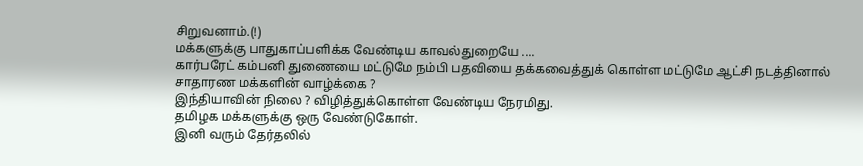சிறுவனாம்.(!)
மக்களுக்கு பாதுகாப்பளிக்க வேண்டிய காவல்துறையே ....
கார்பரேட் கம்பனி துணையை மட்டுமே நம்பி பதவியை தக்கவைத்துக் கொள்ள மட்டுமே ஆட்சி நடத்தினால் சாதாரண மக்களின் வாழ்க்கை ?
இந்தியாவின் நிலை ? விழித்துக்கொள்ள வேண்டிய நேரமிது.
தமிழக மக்களுக்கு ஒரு வேண்டுகோள்.
இனி வரும் தேர்தலில்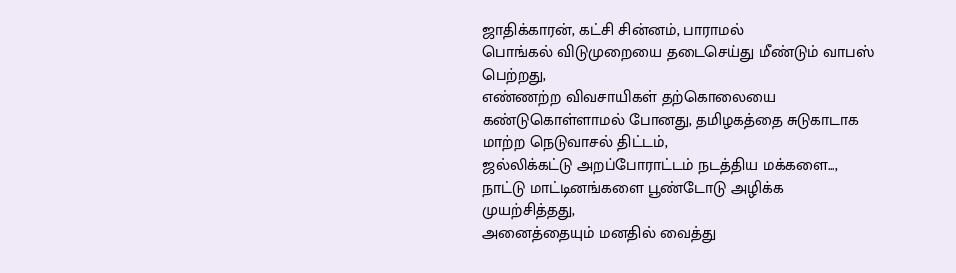ஜாதிக்காரன், கட்சி சின்னம், பாராமல்
பொங்கல் விடுமுறையை தடைசெய்து மீண்டும் வாபஸ் பெற்றது,
எண்ணற்ற விவசாயிகள் தற்கொலையை கண்டுகொள்ளாமல் போனது, தமிழகத்தை சுடுகாடாக மாற்ற நெடுவாசல் திட்டம்,
ஜல்லிக்கட்டு அறப்போராட்டம் நடத்திய மக்களை...,
நாட்டு மாட்டினங்களை பூண்டோடு அழிக்க முயற்சித்தது,
அனைத்தையும் மனதில் வைத்து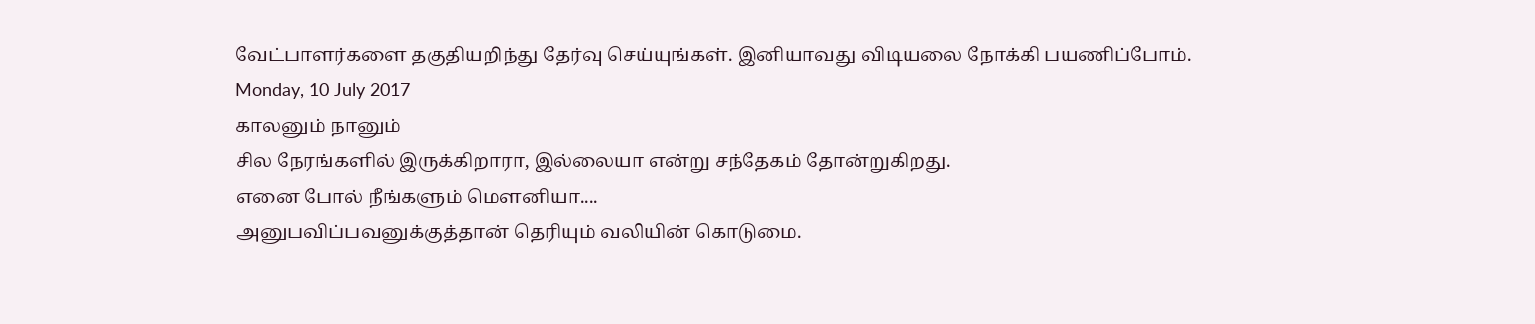வேட்பாளர்களை தகுதியறிந்து தேர்வு செய்யுங்கள். இனியாவது விடியலை நோக்கி பயணிப்போம்.
Monday, 10 July 2017
காலனும் நானும்
சில நேரங்களில் இருக்கிறாரா, இல்லையா என்று சந்தேகம் தோன்றுகிறது.
எனை போல் நீங்களும் மௌனியா....
அனுபவிப்பவனுக்குத்தான் தெரியும் வலியின் கொடுமை.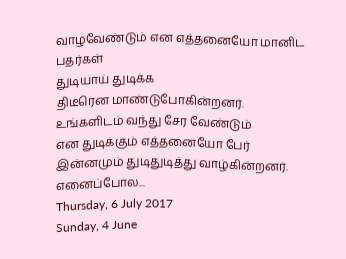வாழவேண்டும் என எத்தனையோ மானிட பதர்கள்
துடியாய் துடிக்க
திடீரென மாண்டுபோகின்றனர்.
உங்களிடம் வந்து சேர வேண்டும்
என துடிக்கும் எத்தனையோ பேர்
இன்னமும் துடிதுடித்து வாழ்கின்றனர்.
எனைப்போல...
Thursday, 6 July 2017
Sunday, 4 June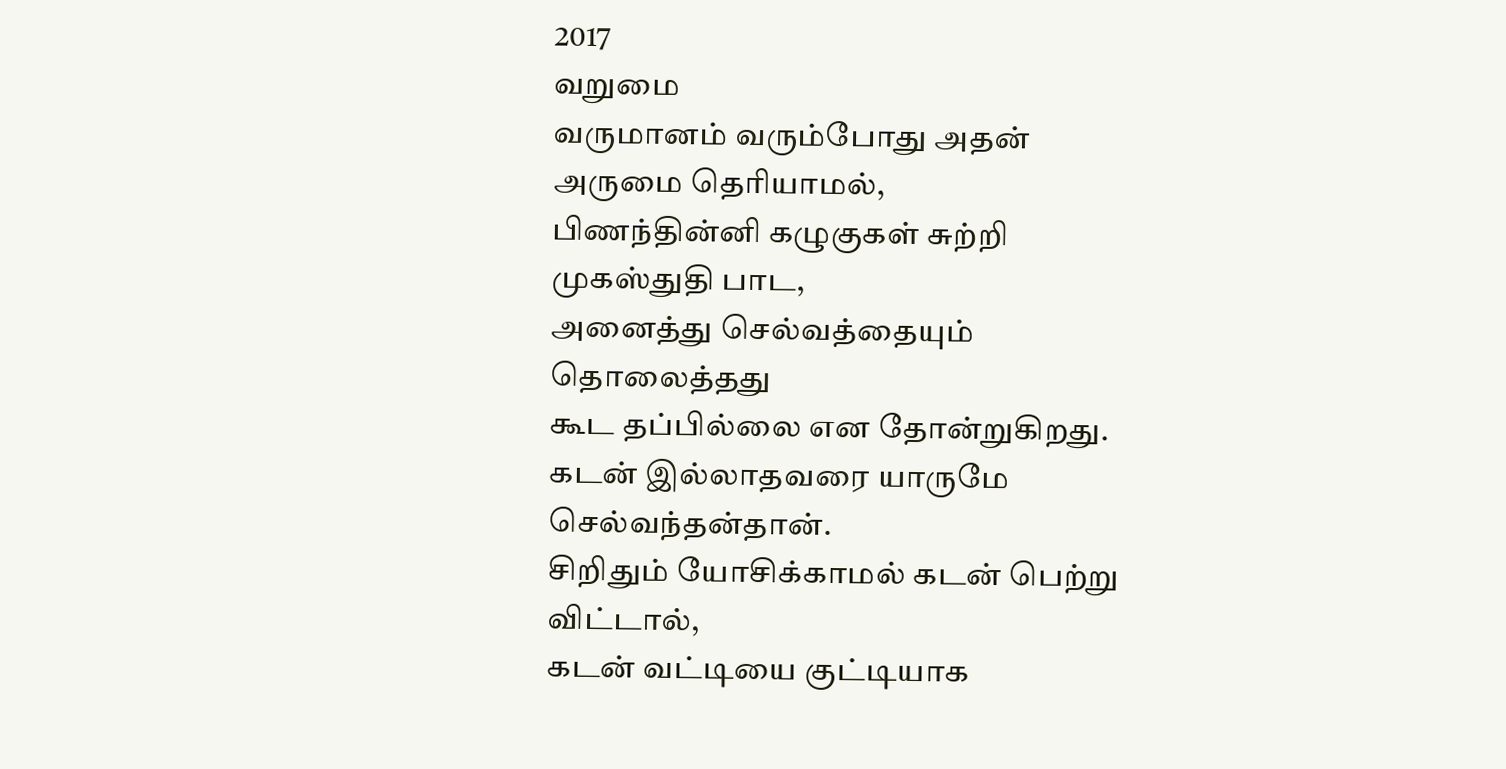2017
வறுமை
வருமானம் வரும்போது அதன் அருமை தெரியாமல்,
பிணந்தின்னி கழுகுகள் சுற்றி முகஸ்துதி பாட,
அனைத்து செல்வத்தையும் தொலைத்தது
கூட தப்பில்லை என தோன்றுகிறது.
கடன் இல்லாதவரை யாருமே செல்வந்தன்தான்.
சிறிதும் யோசிக்காமல் கடன் பெற்று விட்டால்,
கடன் வட்டியை குட்டியாக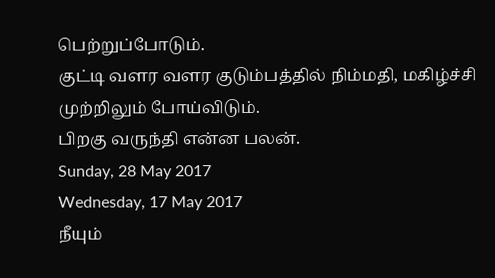பெற்றுப்போடும்.
குட்டி வளர வளர குடும்பத்தில் நிம்மதி, மகிழ்ச்சி முற்றிலும் போய்விடும்.
பிறகு வருந்தி என்ன பலன்.
Sunday, 28 May 2017
Wednesday, 17 May 2017
நீயும்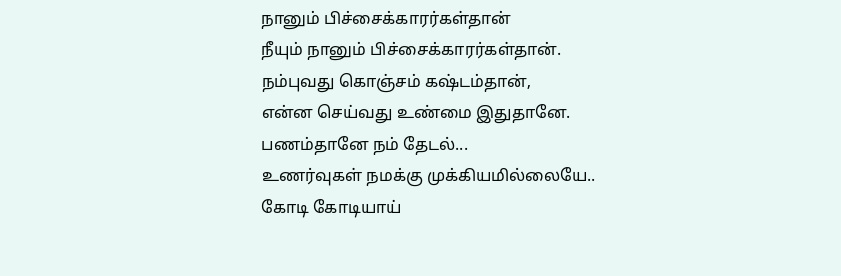நானும் பிச்சைக்காரர்கள்தான்
நீயும் நானும் பிச்சைக்காரர்கள்தான்.
நம்புவது கொஞ்சம் கஷ்டம்தான்,
என்ன செய்வது உண்மை இதுதானே.
பணம்தானே நம் தேடல்...
உணர்வுகள் நமக்கு முக்கியமில்லையே..
கோடி கோடியாய்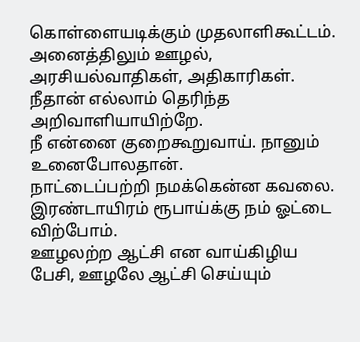கொள்ளையடிக்கும் முதலாளிகூட்டம்.
அனைத்திலும் ஊழல், அரசியல்வாதிகள், அதிகாரிகள்.
நீதான் எல்லாம் தெரிந்த அறிவாளியாயிற்றே.
நீ என்னை குறைகூறுவாய். நானும் உனைபோலதான்.
நாட்டைப்பற்றி நமக்கென்ன கவலை.
இரண்டாயிரம் ரூபாய்க்கு நம் ஓட்டை விற்போம்.
ஊழலற்ற ஆட்சி என வாய்கிழிய பேசி, ஊழலே ஆட்சி செய்யும்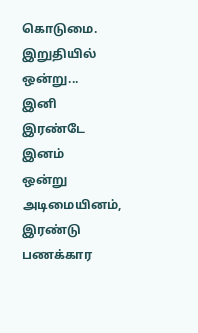கொடுமை.
இறுதியில் ஒன்று...
இனி இரண்டே இனம்
ஒன்று அடிமையினம்,
இரண்டு பணக்கார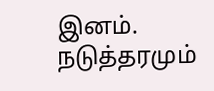இனம்.
நடுத்தரமும்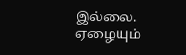இல்லை.
ஏழையும்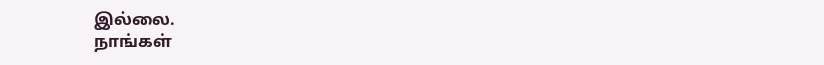இல்லை.
நாங்கள்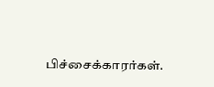பிச்சைக்காரர்கள்.